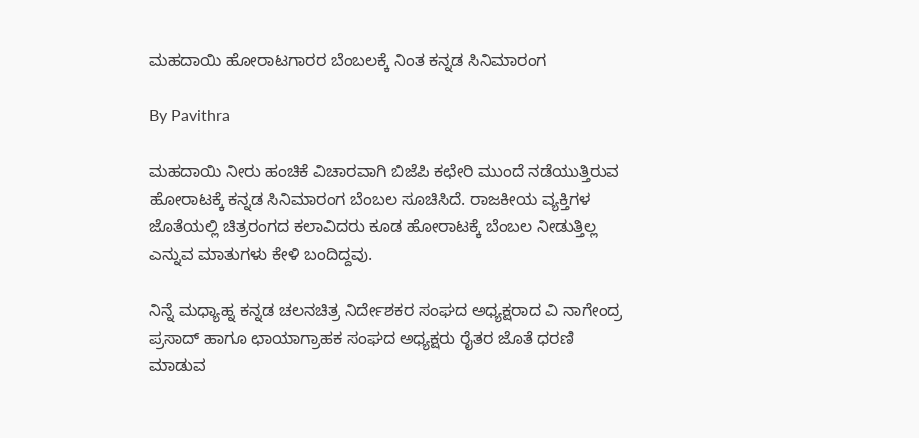ಮಹದಾಯಿ ಹೋರಾಟಗಾರರ ಬೆಂಬಲಕ್ಕೆ ನಿಂತ ಕನ್ನಡ ಸಿನಿಮಾರಂಗ

By Pavithra

ಮಹದಾಯಿ ನೀರು ಹಂಚಿಕೆ ವಿಚಾರವಾಗಿ ಬಿಜೆಪಿ ಕಛೇರಿ ಮುಂದೆ ನಡೆಯುತ್ತಿರುವ ಹೋರಾಟಕ್ಕೆ ಕನ್ನಡ ಸಿನಿಮಾರಂಗ ಬೆಂಬಲ ಸೂಚಿಸಿದೆ. ರಾಜಕೀಯ ವ್ಯಕ್ತಿಗಳ ಜೊತೆಯಲ್ಲಿ ಚಿತ್ರರಂಗದ ಕಲಾವಿದರು ಕೂಡ ಹೋರಾಟಕ್ಕೆ ಬೆಂಬಲ ನೀಡುತ್ತಿಲ್ಲ ಎನ್ನುವ ಮಾತುಗಳು ಕೇಳಿ ಬಂದಿದ್ದವು.

ನಿನ್ನೆ ಮಧ್ಯಾಹ್ನ ಕನ್ನಡ ಚಲನಚಿತ್ರ ನಿರ್ದೇಶಕರ ಸಂಘದ ಅಧ್ಯಕ್ಷರಾದ ವಿ ನಾಗೇಂದ್ರ ಪ್ರಸಾದ್ ಹಾಗೂ ಛಾಯಾಗ್ರಾಹಕ ಸಂಘದ ಅಧ್ಯಕ್ಷರು ರೈತರ ಜೊತೆ ಧರಣಿ ಮಾಡುವ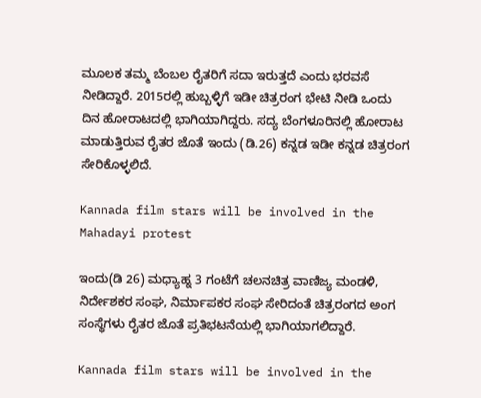ಮೂಲಕ ತಮ್ಮ ಬೆಂಬಲ ರೈತರಿಗೆ ಸದಾ ಇರುತ್ತದೆ ಎಂದು ಭರವಸೆ ನೀಡಿದ್ದಾರೆ. 2015ರಲ್ಲಿ ಹುಬ್ಬಳ್ಳಿಗೆ ಇಡೀ ಚಿತ್ರರಂಗ ಭೇಟಿ ನೀಡಿ ಒಂದು ದಿನ ಹೋರಾಟದಲ್ಲಿ ಭಾಗಿಯಾಗಿದ್ದರು. ಸದ್ಯ ಬೆಂಗಳೂರಿನಲ್ಲಿ ಹೋರಾಟ ಮಾಡುತ್ತಿರುವ ರೈತರ ಜೊತೆ ಇಂದು (ಡಿ.26) ಕನ್ನಡ ಇಡೀ ಕನ್ನಡ ಚಿತ್ರರಂಗ ಸೇರಿಕೊಳ್ಳಲಿದೆ.

Kannada film stars will be involved in the Mahadayi protest

ಇಂದು(ಡಿ 26) ಮಧ್ಯಾಹ್ನ 3 ಗಂಟೆಗೆ ಚಲನಚಿತ್ರ ವಾಣಿಜ್ಯ ಮಂಡಳಿ, ನಿರ್ದೇಶಕರ ಸಂಘ, ನಿರ್ಮಾಪಕರ ಸಂಘ ಸೇರಿದಂತೆ ಚಿತ್ರರಂಗದ ಅಂಗ ಸಂಸ್ಥೆಗಳು ರೈತರ ಜೊತೆ ಪ್ರತಿಭಟನೆಯಲ್ಲಿ ಭಾಗಿಯಾಗಲಿದ್ದಾರೆ.

Kannada film stars will be involved in the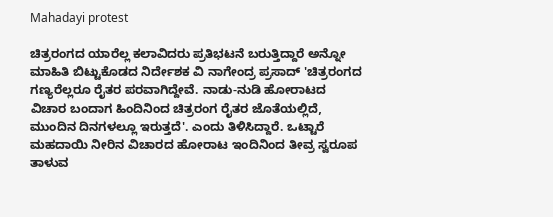Mahadayi protest

ಚಿತ್ರರಂಗದ ಯಾರೆಲ್ಲ ಕಲಾವಿದರು ಪ್ರತಿಭಟನೆ ಬರುತ್ತಿದ್ದಾರೆ ಅನ್ನೋ ಮಾಹಿತಿ ಬಿಟ್ಟುಕೊಡದ ನಿರ್ದೇಶಕ ವಿ ನಾಗೇಂದ್ರ ಪ್ರಸಾದ್ 'ಚಿತ್ರರಂಗದ ಗಣ್ಯರೆಲ್ಲರೂ ರೈತರ ಪರವಾಗಿದ್ದೇವೆ. ನಾಡು-ನುಡಿ ಹೋರಾಟದ ವಿಚಾರ ಬಂದಾಗ ಹಿಂದಿನಿಂದ ಚಿತ್ರರಂಗ ರೈತರ ಜೊತೆಯಲ್ಲಿದೆ, ಮುಂದಿನ ದಿನಗಳಲ್ಲೂ ಇರುತ್ತದೆ'. ಎಂದು ತಿಳಿಸಿದ್ದಾರೆ. ಒಟ್ಟಾರೆ ಮಹದಾಯಿ ನೀರಿನ ವಿಚಾರದ ಹೋರಾಟ ಇಂದಿನಿಂದ ತೀವ್ರ ಸ್ವರೂಪ ತಾಳುವ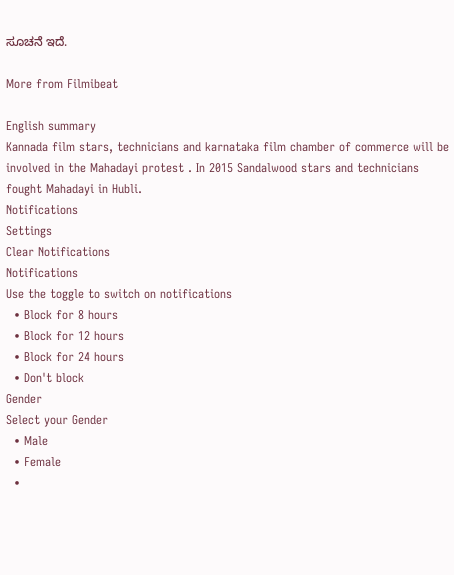ಸೂಚನೆ ಇದೆ.

More from Filmibeat

English summary
Kannada film stars, technicians and karnataka film chamber of commerce will be involved in the Mahadayi protest . In 2015 Sandalwood stars and technicians fought Mahadayi in Hubli.
Notifications
Settings
Clear Notifications
Notifications
Use the toggle to switch on notifications
  • Block for 8 hours
  • Block for 12 hours
  • Block for 24 hours
  • Don't block
Gender
Select your Gender
  • Male
  • Female
  •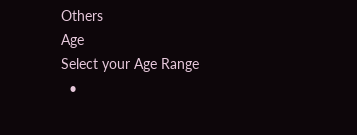Others
Age
Select your Age Range
  •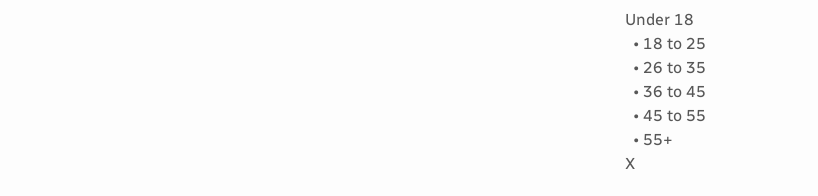Under 18
  • 18 to 25
  • 26 to 35
  • 36 to 45
  • 45 to 55
  • 55+
X